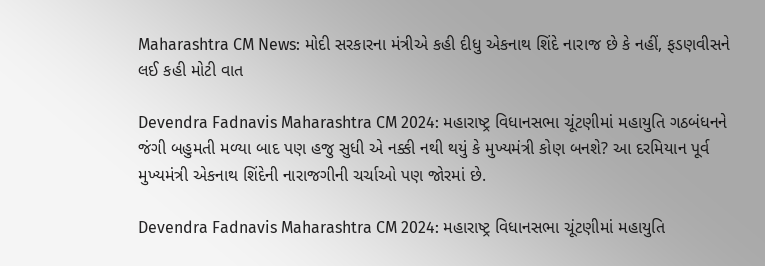Maharashtra CM News: મોદી સરકારના મંત્રીએ કહી દીધુ એકનાથ શિંદે નારાજ છે કે નહીં, ફડણવીસને લઈ કહી મોટી વાત

Devendra Fadnavis Maharashtra CM 2024: મહારાષ્ટ્ર વિધાનસભા ચૂંટણીમાં મહાયુતિ ગઠબંધનને જંગી બહુમતી મળ્યા બાદ પણ હજુ સુધી એ નક્કી નથી થયું કે મુખ્યમંત્રી કોણ બનશે? આ દરમિયાન પૂર્વ મુખ્યમંત્રી એકનાથ શિંદેની નારાજગીની ચર્ચાઓ પણ જોરમાં છે.

Devendra Fadnavis Maharashtra CM 2024: મહારાષ્ટ્ર વિધાનસભા ચૂંટણીમાં મહાયુતિ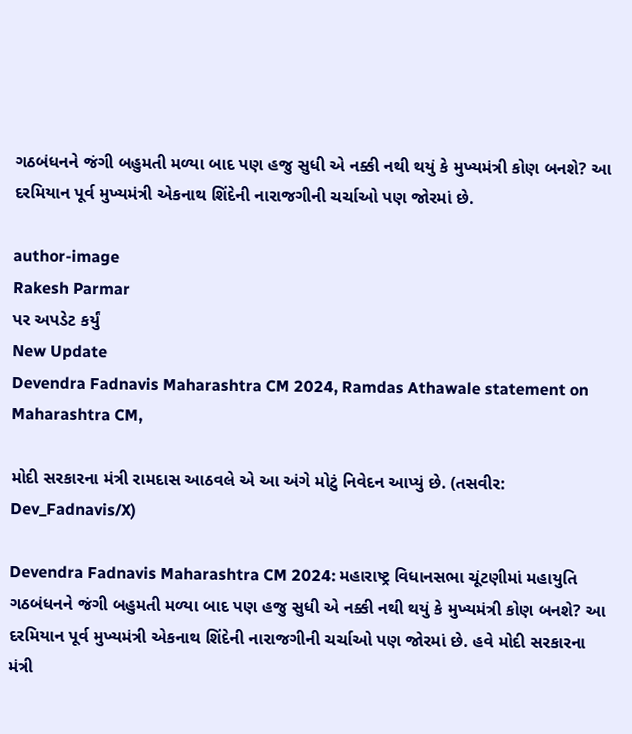ગઠબંધનને જંગી બહુમતી મળ્યા બાદ પણ હજુ સુધી એ નક્કી નથી થયું કે મુખ્યમંત્રી કોણ બનશે? આ દરમિયાન પૂર્વ મુખ્યમંત્રી એકનાથ શિંદેની નારાજગીની ચર્ચાઓ પણ જોરમાં છે.

author-image
Rakesh Parmar
પર અપડેટ કર્યું
New Update
Devendra Fadnavis Maharashtra CM 2024, Ramdas Athawale statement on Maharashtra CM,

મોદી સરકારના મંત્રી રામદાસ આઠવલે એ આ અંગે મોટું નિવેદન આપ્યું છે. (તસવીર: Dev_Fadnavis/X)

Devendra Fadnavis Maharashtra CM 2024: મહારાષ્ટ્ર વિધાનસભા ચૂંટણીમાં મહાયુતિ ગઠબંધનને જંગી બહુમતી મળ્યા બાદ પણ હજુ સુધી એ નક્કી નથી થયું કે મુખ્યમંત્રી કોણ બનશે? આ દરમિયાન પૂર્વ મુખ્યમંત્રી એકનાથ શિંદેની નારાજગીની ચર્ચાઓ પણ જોરમાં છે. હવે મોદી સરકારના મંત્રી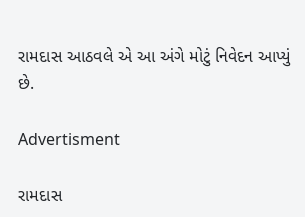રામદાસ આઠવલે એ આ અંગે મોટું નિવેદન આપ્યું છે.

Advertisment

રામદાસ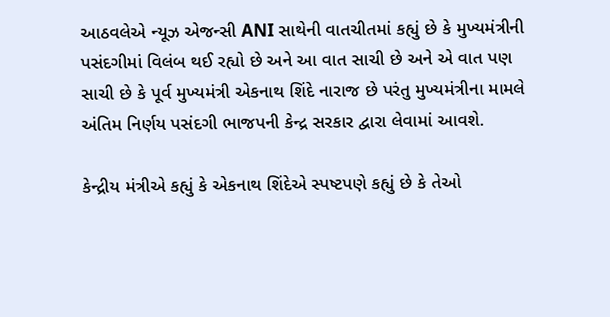આઠવલેએ ન્યૂઝ એજન્સી ANI સાથેની વાતચીતમાં કહ્યું છે કે મુખ્યમંત્રીની પસંદગીમાં વિલંબ થઈ રહ્યો છે અને આ વાત સાચી છે અને એ વાત પણ સાચી છે કે પૂર્વ મુખ્યમંત્રી એકનાથ શિંદે નારાજ છે પરંતુ મુખ્યમંત્રીના મામલે અંતિમ નિર્ણય પસંદગી ભાજપની કેન્દ્ર સરકાર દ્વારા લેવામાં આવશે.

કેન્દ્રીય મંત્રીએ કહ્યું કે એકનાથ શિંદેએ સ્પષ્ટપણે કહ્યું છે કે તેઓ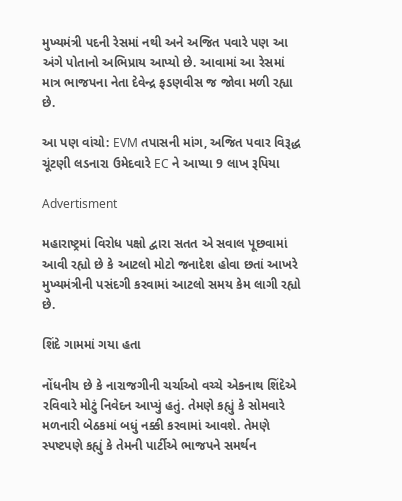મુખ્યમંત્રી પદની રેસમાં નથી અને અજિત પવારે પણ આ અંગે પોતાનો અભિપ્રાય આપ્યો છે. આવામાં આ રેસમાં માત્ર ભાજપના નેતા દેવેન્દ્ર ફડણવીસ જ જોવા મળી રહ્યા છે.

આ પણ વાંચો: EVM તપાસની માંગ, અજિત પવાર વિરૂદ્ધ ચૂંટણી લડનારા ઉમેદવારે EC ને આપ્યા 9 લાખ રૂપિયા

Advertisment

મહારાષ્ટ્રમાં વિરોધ પક્ષો દ્વારા સતત એ સવાલ પૂછવામાં આવી રહ્યો છે કે આટલો મોટો જનાદેશ હોવા છતાં આખરે મુખ્યમંત્રીની પસંદગી કરવામાં આટલો સમય કેમ લાગી રહ્યો છે.

શિંદે ગામમાં ગયા હતા

નોંધનીય છે કે નારાજગીની ચર્ચાઓ વચ્ચે એકનાથ શિંદેએ રવિવારે મોટું નિવેદન આપ્યું હતું. તેમણે કહ્યું કે સોમવારે મળનારી બેઠકમાં બધું નક્કી કરવામાં આવશે. તેમણે સ્પષ્ટપણે કહ્યું કે તેમની પાર્ટીએ ભાજપને સમર્થન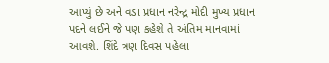આપ્યું છે અને વડા પ્રધાન નરેન્દ્ર મોદી મુખ્ય પ્રધાન પદને લઈને જે પણ કહેશે તે અંતિમ માનવામાં આવશે. શિંદે ત્રણ દિવસ પહેલા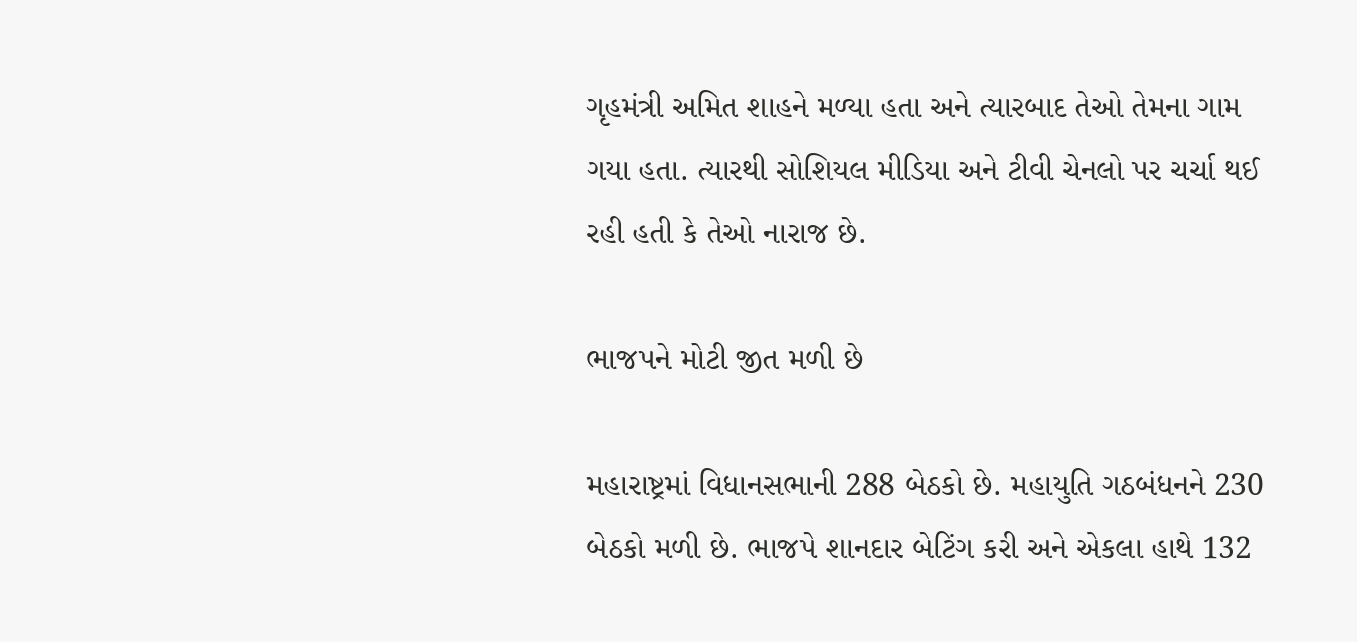ગૃહમંત્રી અમિત શાહને મળ્યા હતા અને ત્યારબાદ તેઓ તેમના ગામ ગયા હતા. ત્યારથી સોશિયલ મીડિયા અને ટીવી ચેનલો પર ચર્ચા થઈ રહી હતી કે તેઓ નારાજ છે.

ભાજપને મોટી જીત મળી છે

મહારાષ્ટ્રમાં વિધાનસભાની 288 બેઠકો છે. મહાયુતિ ગઠબંધનને 230 બેઠકો મળી છે. ભાજપે શાનદાર બેટિંગ કરી અને એકલા હાથે 132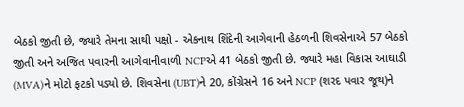બેઠકો જીતી છે, જ્યારે તેમના સાથી પક્ષો - એકનાથ શિંદેની આગેવાની હેઠળની શિવસેનાએ 57 બેઠકો જીતી અને અજિત પવારની આગેવાનીવાળી NCPએ 41 બેઠકો જીતી છે. જ્યારે મહા વિકાસ આઘાડી (MVA)ને મોટો ફટકો પડ્યો છે. શિવસેના (UBT)ને 20, કોંગ્રેસને 16 અને NCP (શરદ પવાર જૂથ)ને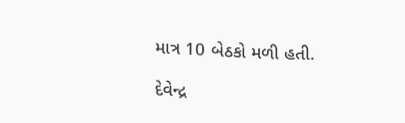માત્ર 10 બેઠકો મળી હતી.

દેવેન્દ્ર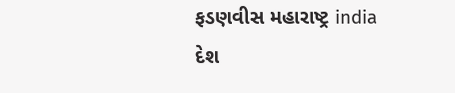ફડણવીસ મહારાષ્ટ્ર india દેશ